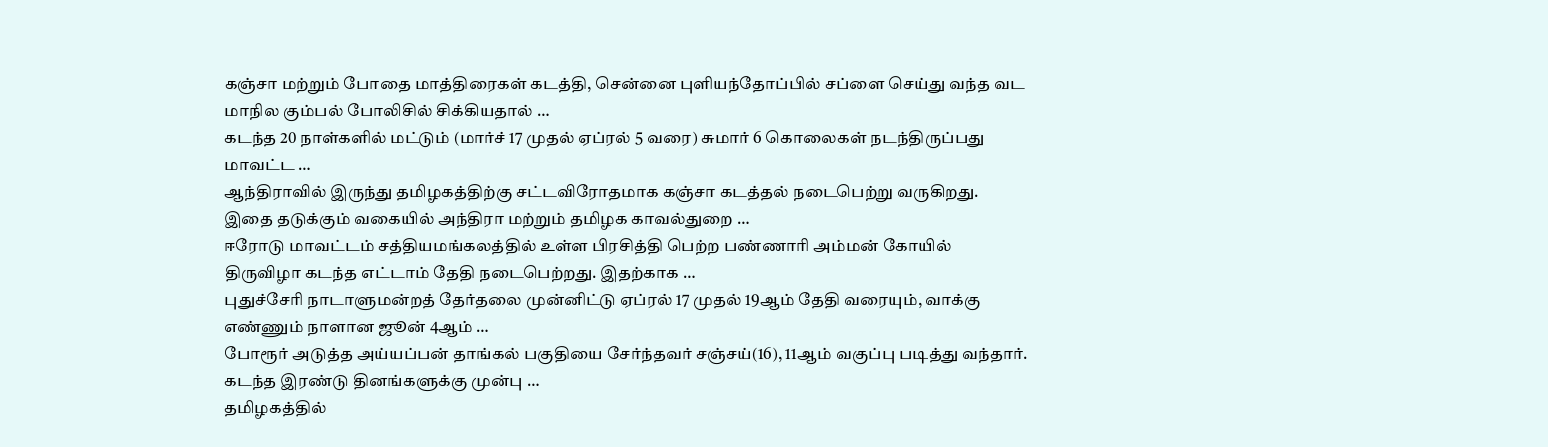கஞ்சா மற்றும் போதை மாத்திரைகள் கடத்தி, சென்னை புளியந்தோப்பில் சப்ளை செய்து வந்த வட மாநில கும்பல் போலிசில் சிக்கியதால் …
கடந்த 20 நாள்களில் மட்டும் (மார்ச் 17 முதல் ஏப்ரல் 5 வரை) சுமார் 6 கொலைகள் நடந்திருப்பது மாவட்ட …
ஆந்திராவில் இருந்து தமிழகத்திற்கு சட்டவிரோதமாக கஞ்சா கடத்தல் நடைபெற்று வருகிறது. இதை தடுக்கும் வகையில் அந்திரா மற்றும் தமிழக காவல்துறை …
ஈரோடு மாவட்டம் சத்தியமங்கலத்தில் உள்ள பிரசித்தி பெற்ற பண்ணாரி அம்மன் கோயில் திருவிழா கடந்த எட்டாம் தேதி நடைபெற்றது. இதற்காக …
புதுச்சேரி நாடாளுமன்றத் தேர்தலை முன்னிட்டு ஏப்ரல் 17 முதல் 19ஆம் தேதி வரையும், வாக்கு எண்ணும் நாளான ஜூன் 4ஆம் …
போரூர் அடுத்த அய்யப்பன் தாங்கல் பகுதியை சேர்ந்தவர் சஞ்சய்(16), 11ஆம் வகுப்பு படித்து வந்தார். கடந்த இரண்டு தினங்களுக்கு முன்பு …
தமிழகத்தில்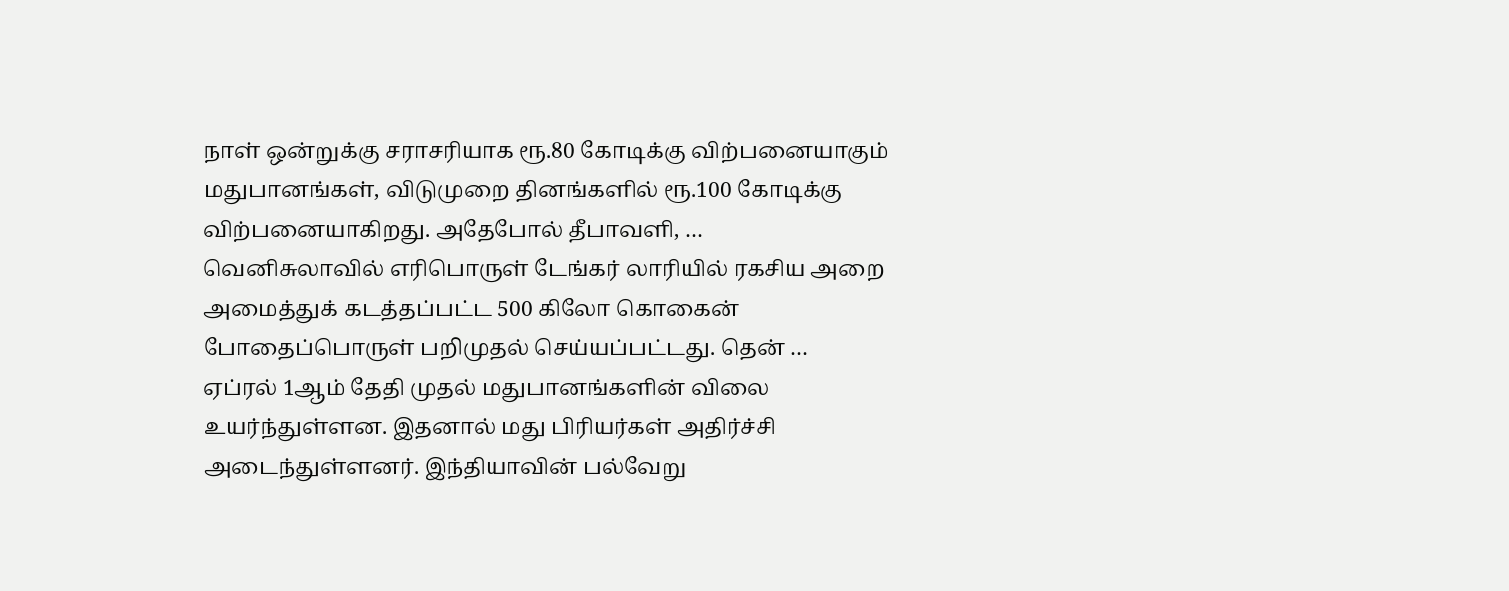நாள் ஒன்றுக்கு சராசரியாக ரூ.80 கோடிக்கு விற்பனையாகும் மதுபானங்கள், விடுமுறை தினங்களில் ரூ.100 கோடிக்கு விற்பனையாகிறது. அதேபோல் தீபாவளி, …
வெனிசுலாவில் எரிபொருள் டேங்கர் லாரியில் ரகசிய அறை அமைத்துக் கடத்தப்பட்ட 500 கிலோ கொகைன் போதைப்பொருள் பறிமுதல் செய்யப்பட்டது. தென் …
ஏப்ரல் 1ஆம் தேதி முதல் மதுபானங்களின் விலை உயர்ந்துள்ளன. இதனால் மது பிரியர்கள் அதிர்ச்சி அடைந்துள்ளனர். இந்தியாவின் பல்வேறு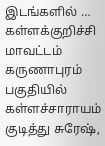இடங்களில் …
கள்ளக்குறிச்சி மாவட்டம் கருணாபுரம் பகுதியில் கள்ளச்சாராயம் குடித்து சுரேஷ்,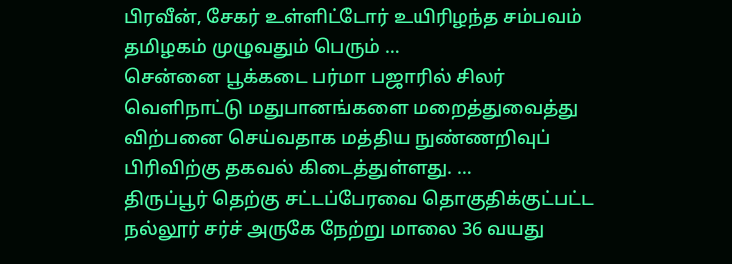பிரவீன், சேகர் உள்ளிட்டோர் உயிரிழந்த சம்பவம் தமிழகம் முழுவதும் பெரும் …
சென்னை பூக்கடை பர்மா பஜாரில் சிலர் வெளிநாட்டு மதுபானங்களை மறைத்துவைத்து விற்பனை செய்வதாக மத்திய நுண்ணறிவுப் பிரிவிற்கு தகவல் கிடைத்துள்ளது. …
திருப்பூர் தெற்கு சட்டப்பேரவை தொகுதிக்குட்பட்ட நல்லூர் சர்ச் அருகே நேற்று மாலை 36 வயது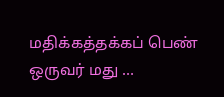மதிக்கத்தக்கப் பெண் ஒருவர் மது …